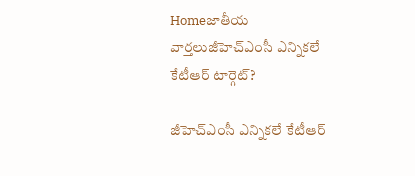Homeజాతీయ వార్తలుజీహెచ్‌ఎంసీ ఎన్నికలే కేటీఆర్‌‌ టార్గెట్?

జీహెచ్‌ఎంసీ ఎన్నికలే కేటీఆర్‌‌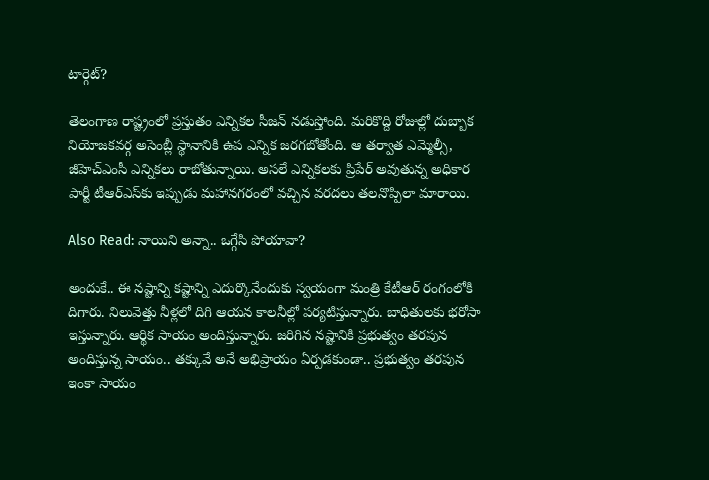టార్గెట్?

తెలంగాణ రాష్ట్రంలో ప్రస్తుతం ఎన్నికల సీజన్‌ నడుస్తోంది. మరికొద్ది రోజుల్లో దుబ్బాక నియోజకవర్గ అసెంబ్లీ స్థానానికి ఉప ఎన్నిక జరగబోతోంది. ఆ తర్వాత ఎమ్మెల్సీ, జీహెచ్‌ఎంసీ ఎన్నికలు రాబోతున్నాయి. అసలే ఎన్నికలకు ప్రిపేర్‌‌ అవుతున్న అధికార పార్టీ టీఆర్‌‌ఎస్‌కు ఇప్పుడు మహానగరంలో వచ్చిన వరదలు తలనొప్పిలా మారాయి.

Also Read: నాయిని అన్నా.. ఒగ్గేసి పోయావా?

అందుకే.. ఈ నష్టాన్ని కష్టాన్ని ఎదుర్కొనేందుకు స్వయంగా మంత్రి కేటీఆర్‌‌ రంగంలోకి దిగారు. నిలువెత్తు నీళ్లలో దిగి ఆయన కాలనీల్లో పర్యటిస్తున్నారు. బాధితులకు భరోసా ఇస్తున్నారు. ఆర్థిక సాయం అందిస్తున్నారు. జరిగిన నష్టానికి ప్రభుత్వం తరపున అందిస్తున్న సాయం.. తక్కువే అనే అభిప్రాయం ఏర్పడకుండా.. ప్రభుత్వం తరపున ఇంకా సాయం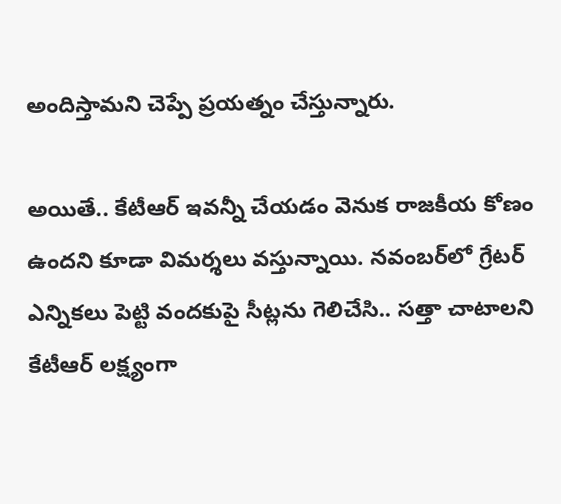అందిస్తామని చెప్పే ప్రయత్నం చేస్తున్నారు.

అయితే.. కేటీఆర్‌‌ ఇవన్నీ చేయడం వెనుక రాజకీయ కోణం ఉందని కూడా విమర్శలు వస్తున్నాయి. నవంబర్‌లో గ్రేటర్ ఎన్నికలు పెట్టి వందకుపై సీట్లను గెలిచేసి.. సత్తా చాటాలని కేటీఆర్ లక్ష్యంగా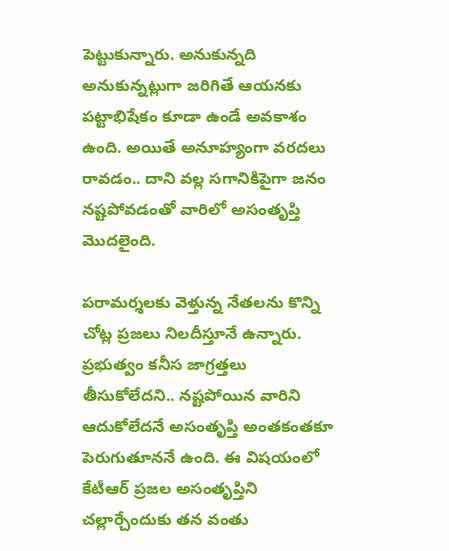పెట్టుకున్నారు. అనుకున్నది అనుకున్నట్లుగా జరిగితే ఆయనకు పట్టాభిషేకం కూడా ఉండే అవకాశం ఉంది. అయితే అనూహ్యంగా వరదలు రావడం.. దాని వల్ల సగానికిపైగా జనం నష్టపోవడంతో వారిలో అసంతృప్తి మొదలైంది.

పరామర్శలకు వెళ్తున్న నేతలను కొన్ని చోట్ల ప్రజలు నిలదీస్తూనే ఉన్నారు. ప్రభుత్వం కనీస జాగ్రత్తలు తీసుకోలేదని.. నష్టపోయిన వారిని ఆదుకోలేదనే అసంతృప్తి అంతకంతకూ పెరుగుతూననే ఉంది. ఈ విషయంలో కేటీఆర్ ప్రజల అసంతృప్తిని చల్లార్చేందుకు తన వంతు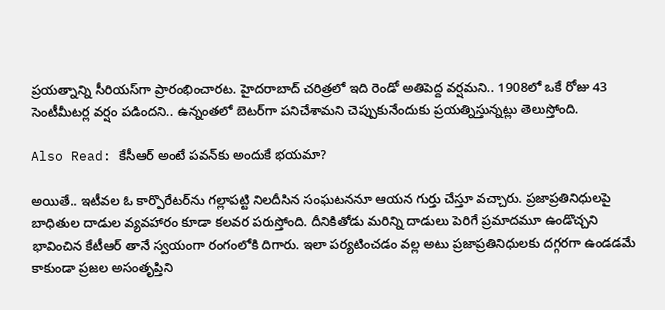ప్రయత్నాన్ని సీరియస్‌గా ప్రారంభించారట. హైదరాబాద్‌ చరిత్రలో ఇది రెండో అతిపెద్ద వర్షమని.. 1908లో ఒకే రోజు 43 సెంటీమీటర్ల వర్షం పడిందని.. ఉన్నంతలో బెటర్‌గా పనిచేశామని చెప్పుకునేందుకు ప్రయత్నిస్తున్నట్లు తెలుస్తోంది.

Also Read: కేసీఆర్‌‌ అంటే పవన్‌కు అందుకే భయమా?

అయితే.. ఇటీవల ఓ కార్పొరేటర్‌‌ను గల్లాపట్టి నిలదీసిన సంఘటననూ ఆయన గుర్తు చేస్తూ వచ్చారు. ప్రజాప్రతినిధులపై బాధితుల దాడుల వ్యవహారం కూడా కలవర పరుస్తోంది. దీనికితోడు మరిన్ని దాడులు పెరిగే ప్రమాదమూ ఉండొచ్చని భావించిన కేటీఆర్‌‌ తానే స్వయంగా రంగంలోకి దిగారు. ఇలా పర్యటించడం వల్ల అటు ప్రజాప్రతినిధులకు దగ్గరగా ఉండడమే కాకుండా ప్రజల అసంతృప్తిని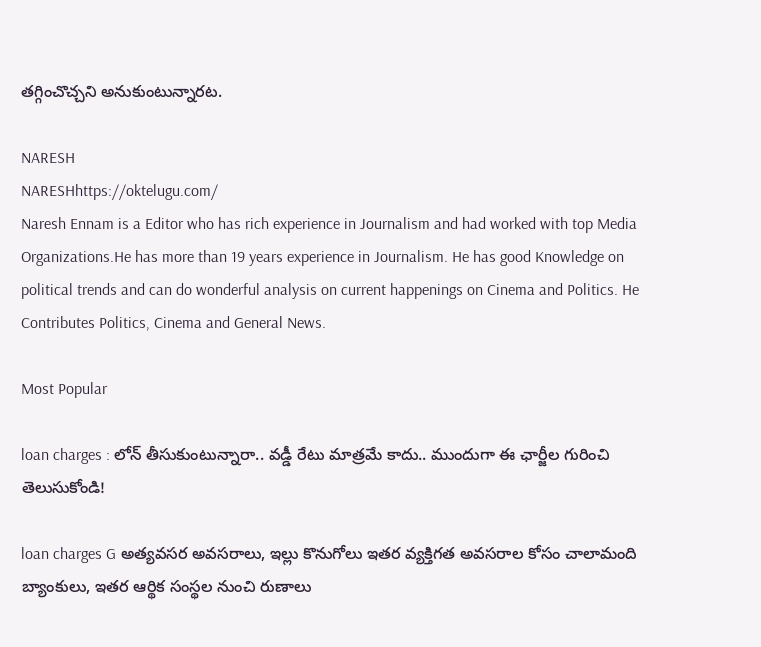తగ్గించొచ్చని అనుకుంటున్నారట.

NARESH
NARESHhttps://oktelugu.com/
Naresh Ennam is a Editor who has rich experience in Journalism and had worked with top Media Organizations.He has more than 19 years experience in Journalism. He has good Knowledge on political trends and can do wonderful analysis on current happenings on Cinema and Politics. He Contributes Politics, Cinema and General News.

Most Popular

loan charges : లోన్ తీసుకుంటున్నారా.. వడ్డీ రేటు మాత్రమే కాదు.. ముందుగా ఈ ఛార్జీల గురించి తెలుసుకోండి!

loan charges G అత్యవసర అవసరాలు, ఇల్లు కొనుగోలు ఇతర వ్యక్తిగత అవసరాల కోసం చాలామంది బ్యాంకులు, ఇతర ఆర్థిక సంస్థల నుంచి రుణాలు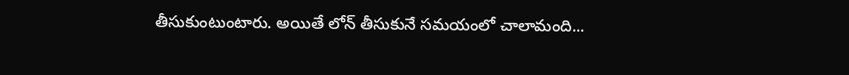తీసుకుంటుంటారు. అయితే లోన్ తీసుకునే సమయంలో చాలామంది...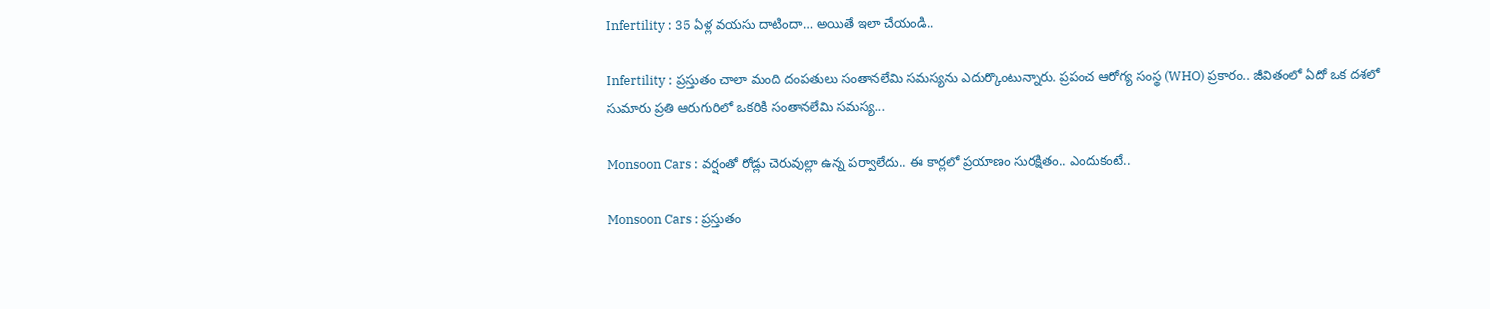Infertility : 35 ఏళ్ల వయసు దాటిందా… అయితే ఇలా చేయండి..

Infertility : ప్రస్తుతం చాలా మంది దంపతులు సంతానలేమి సమస్యను ఎదుర్కొంటున్నారు. ప్రపంచ ఆరోగ్య సంస్థ (WHO) ప్రకారం.. జీవితంలో ఏదో ఒక దశలో సుమారు ప్రతి ఆరుగురిలో ఒకరికి సంతానలేమి సమస్య...

Monsoon Cars : వర్షంతో రోడ్లు చెరువుల్లా ఉన్న పర్వాలేదు.. ఈ కార్లలో ప్రయాణం సురక్షితం.. ఎందుకంటే..

Monsoon Cars : ప్రస్తుతం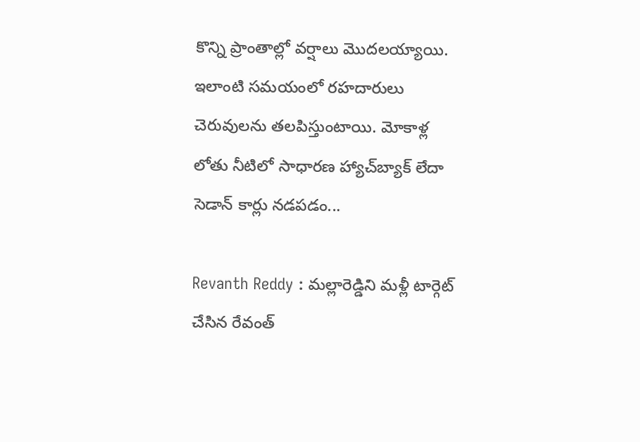కొన్ని ప్రాంతాల్లో వర్షాలు మొదలయ్యాయి. ఇలాంటి సమయంలో రహదారులు చెరువులను తలపిస్తుంటాయి. మోకాళ్ల లోతు నీటిలో సాధారణ హ్యాచ్‌బ్యాక్ లేదా సెడాన్ కార్లు నడపడం...

Revanth Reddy : మల్లారెడ్డిని మళ్లీ టార్గెట్ చేసిన రేవంత్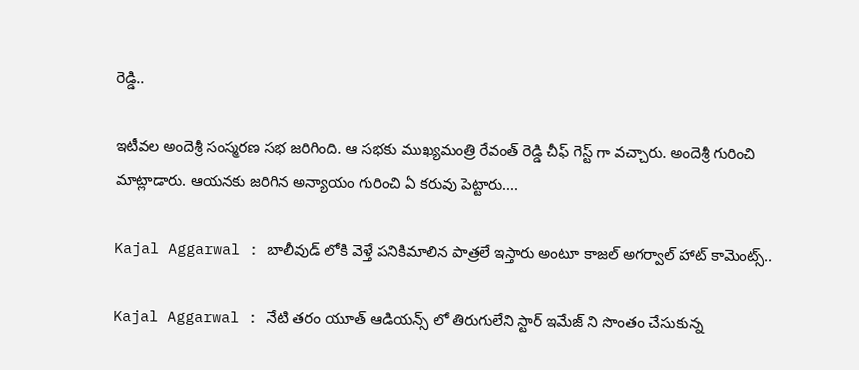రెడ్డి..

ఇటీవల అందెశ్రీ సంస్మరణ సభ జరిగింది. ఆ సభకు ముఖ్యమంత్రి రేవంత్ రెడ్డి చీఫ్ గెస్ట్ గా వచ్చారు. అందెశ్రీ గురించి మాట్లాడారు. ఆయనకు జరిగిన అన్యాయం గురించి ఏ కరువు పెట్టారు....

Kajal Aggarwal : బాలీవుడ్ లోకి వెళ్తే పనికిమాలిన పాత్రలే ఇస్తారు అంటూ కాజల్ అగర్వాల్ హాట్ కామెంట్స్..

Kajal Aggarwal : నేటి తరం యూత్ ఆడియన్స్ లో తిరుగులేని స్టార్ ఇమేజ్ ని సొంతం చేసుకున్న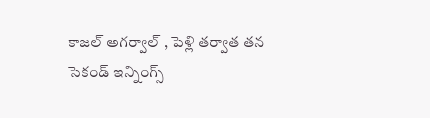కాజల్ అగర్వాల్ , పెళ్లి తర్వాత తన సెకండ్ ఇన్నింగ్స్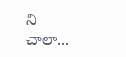ని చాలా...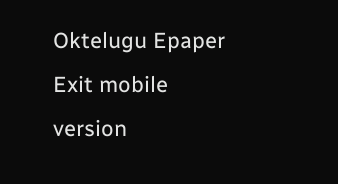Oktelugu Epaper
Exit mobile version